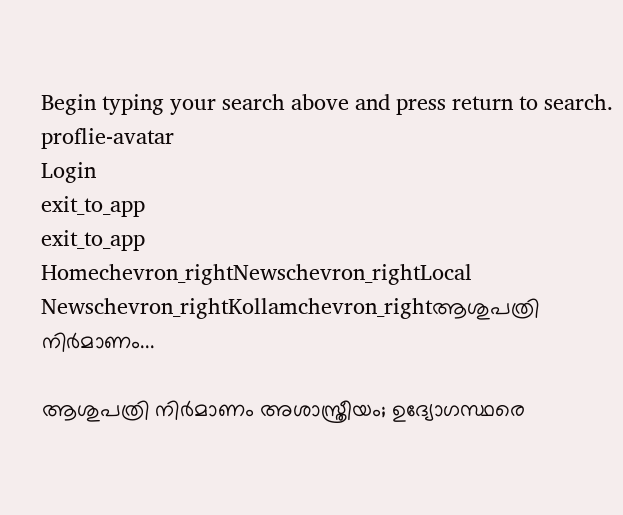Begin typing your search above and press return to search.
proflie-avatar
Login
exit_to_app
exit_to_app
Homechevron_rightNewschevron_rightLocal Newschevron_rightKollamchevron_rightആശുപത്രി നിർമാണം...

ആശുപത്രി നിർമാണം അശാസ്ത്രീയം; ഉദ്യോഗസ്ഥരെ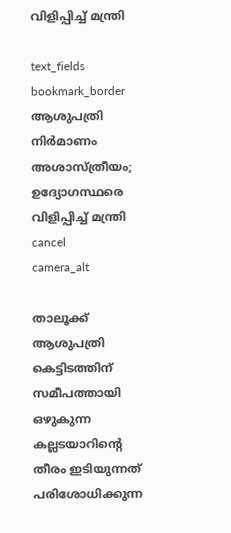വിളിപ്പിച്ച് മന്ത്രി

text_fields
bookmark_border
ആശുപത്രി നിർമാണം അശാസ്ത്രീയം; ഉദ്യോഗസ്ഥരെ വിളിപ്പിച്ച് മന്ത്രി
cancel
camera_alt

താലൂക്ക് ആശുപത്രി കെട്ടിടത്തിന് സമീപത്തായി ഒഴുകുന്ന കല്ലടയാറിന്റെ തീരം ഇടിയുന്നത് പരിശോധിക്കുന്ന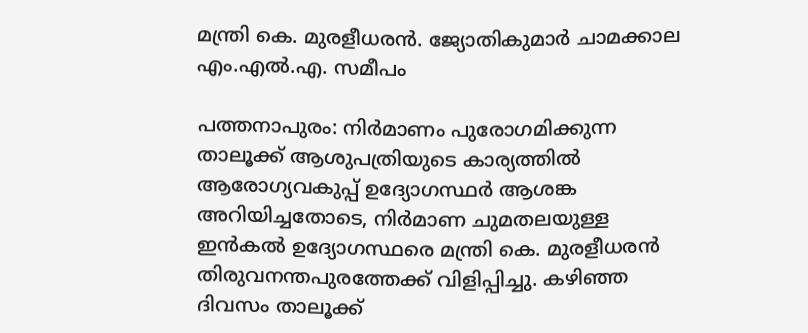മന്ത്രി കെ. മുരളീധരൻ. ജ്യോതികുമാർ ചാമക്കാല എം.എൽ.എ. സമീപം

പത്തനാപുരം: നിർമാണം പുരോഗമിക്കുന്ന താലൂക്ക് ആശുപത്രിയുടെ കാര്യത്തിൽ ആരോഗ്യവകുപ്പ് ഉദ്യോഗസ്ഥർ ആശങ്ക അറിയിച്ചതോടെ, നിർമാണ ചുമതലയുള്ള ഇൻകൽ ഉദ്യോഗസ്ഥരെ മന്ത്രി കെ. മുരളീധരൻ തിരുവനന്തപുരത്തേക്ക് വിളിപ്പിച്ചു. കഴിഞ്ഞ ദിവസം താലൂക്ക്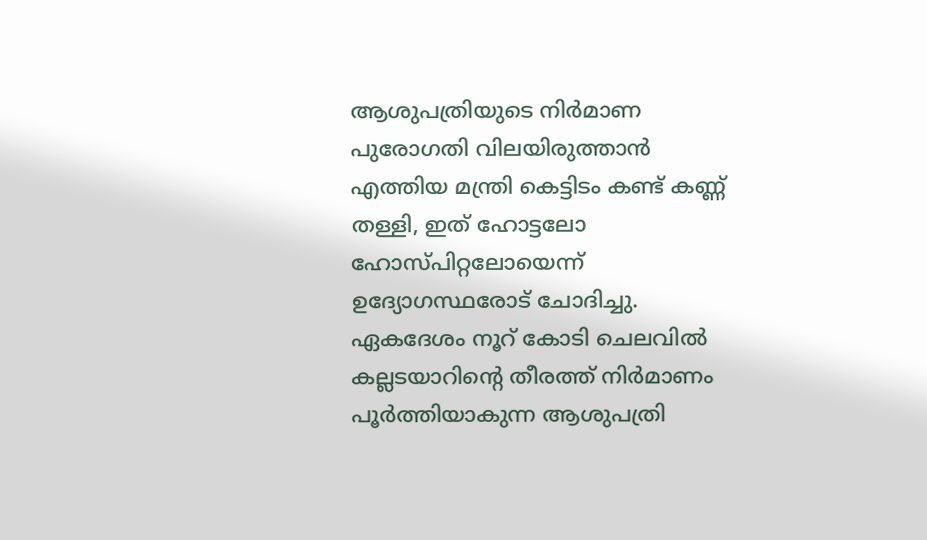ആശുപത്രിയുടെ നിർമാണ പുരോഗതി വിലയിരുത്താൻ എത്തിയ മന്ത്രി കെട്ടിടം കണ്ട് കണ്ണ് തള്ളി, ഇത്‌ ഹോട്ടലോ ഹോസ്പിറ്റലോയെന്ന് ഉദ്യോഗസ്ഥരോട് ചോദിച്ചു. ഏകദേശം നൂറ് കോടി ചെലവിൽ കല്ലടയാറിന്റെ തീരത്ത് നിർമാണം പൂർത്തിയാകുന്ന ആശുപത്രി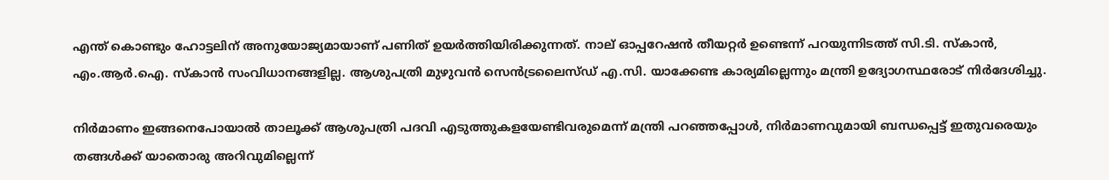എന്ത് കൊണ്ടും ഹോട്ടലിന് അനുയോജ്യമായാണ് പണിത് ഉയർത്തിയിരിക്കുന്നത്. നാല് ഓപ്പറേഷൻ തീയറ്റർ ഉണ്ടെന്ന് പറയുന്നിടത്ത് സി.ടി. സ്കാൻ, എം.ആർ.ഐ. സ്കാൻ സംവിധാനങ്ങളില്ല. ആശുപത്രി മുഴുവൻ സെൻട്രലൈസ്ഡ് എ.സി. യാക്കേണ്ട കാര്യമില്ലെന്നും മന്ത്രി ഉദ്യോഗസ്ഥരോട് നിർദേശിച്ചു.

നിർമാണം ഇങ്ങനെപോയാൽ താലൂക്ക് ആശുപത്രി പദവി എടുത്തുകളയേണ്ടിവരുമെന്ന് മന്ത്രി പറഞ്ഞപ്പോൾ, നിർമാണവുമായി ബന്ധപ്പെട്ട് ഇതുവരെയും തങ്ങൾക്ക് യാതൊരു അറിവുമില്ലെന്ന്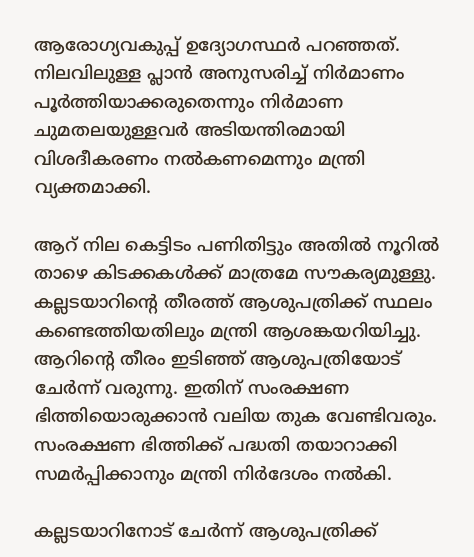ആരോഗ്യവകുപ്പ് ഉദ്യോഗസ്ഥർ പറഞ്ഞത്. നിലവിലുള്ള പ്ലാൻ അനുസരിച്ച് നിർമാണം പൂർത്തിയാക്കരുതെന്നും നിർമാണ ചുമതലയുള്ളവർ അടിയന്തിരമായി വിശദീകരണം നൽകണമെന്നും മന്ത്രി വ്യക്തമാക്കി.

ആറ് നില കെട്ടിടം പണിതിട്ടും അതിൽ നൂറിൽ താഴെ കിടക്കകൾക്ക് മാത്രമേ സൗകര്യമുള്ളു. കല്ലടയാറിന്റെ തീരത്ത് ആശുപത്രിക്ക് സ്ഥലം കണ്ടെത്തിയതിലും മന്ത്രി ആശങ്കയറിയിച്ചു. ആറിന്റെ തീരം ഇടിഞ്ഞ് ആശുപത്രിയോട് ചേർന്ന് വരുന്നു. ഇതിന് സംരക്ഷണ ഭിത്തിയൊരുക്കാൻ വലിയ തുക വേണ്ടിവരും. സംരക്ഷണ ഭിത്തിക്ക് പദ്ധതി തയാറാക്കി സമർപ്പിക്കാനും മന്ത്രി നിർദേശം നൽകി.

കല്ലടയാറിനോട് ചേർന്ന് ആശുപത്രിക്ക്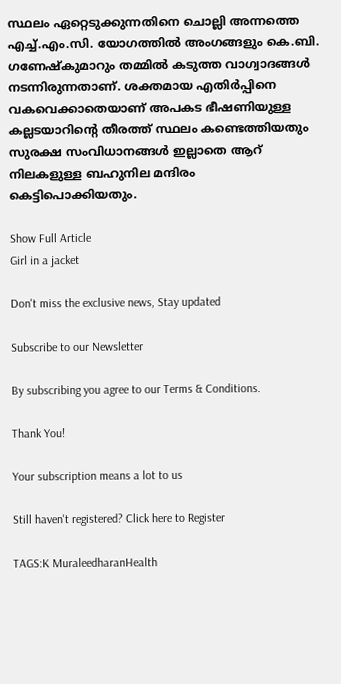സ്ഥലം ഏറ്റെടുക്കുന്നതിനെ ചൊല്ലി അന്നത്തെ എച്ച്.എം.സി. യോഗത്തിൽ അംഗങ്ങളും കെ.ബി. ഗണേഷ്‌കുമാറും തമ്മിൽ കടുത്ത വാഗ്വാദങ്ങൾ നടന്നിരുന്നതാണ്. ശക്തമായ എതിർപ്പിനെ വകവെക്കാതെയാണ് അപകട ഭീഷണിയുള്ള കല്ലടയാറിന്റെ തീരത്ത് സ്ഥലം കണ്ടെത്തിയതും സുരക്ഷ സംവിധാനങ്ങൾ ഇല്ലാതെ ആറ് നിലകളുള്ള ബഹുനില മന്ദിരം കെട്ടിപൊക്കിയതും.

Show Full Article
Girl in a jacket

Don't miss the exclusive news, Stay updated

Subscribe to our Newsletter

By subscribing you agree to our Terms & Conditions.

Thank You!

Your subscription means a lot to us

Still haven't registered? Click here to Register

TAGS:K MuraleedharanHealth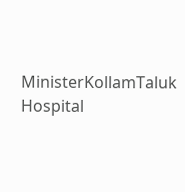MinisterKollamTaluk Hospital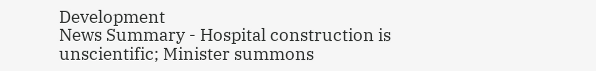Development
News Summary - Hospital construction is unscientific; Minister summons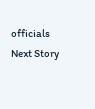officials
Next Story